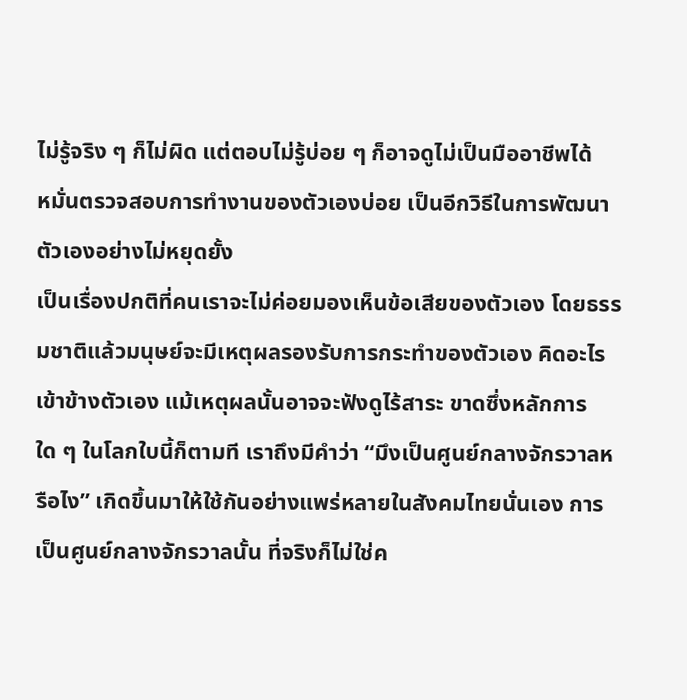ไม่รู้จริง ๆ ก็ไม่ผิด แต่ตอบไม่รู้บ่อย ๆ ก็อาจดูไม่เป็นมืออาชีพได้
หมั่นตรวจสอบการทำงานของตัวเองบ่อย เป็นอีกวิธีในการพัฒนาตัวเองอย่างไม่หยุดยั้ง
เป็นเรื่องปกติที่คนเราจะไม่ค่อยมองเห็นข้อเสียของตัวเอง โดยธรรมชาติแล้วมนุษย์จะมีเหตุผลรองรับการกระทำของตัวเอง คิดอะไรเข้าข้างตัวเอง แม้เหตุผลนั้นอาจจะฟังดูไร้สาระ ขาดซึ่งหลักการใด ๆ ในโลกใบนี้ก็ตามที เราถึงมีคำว่า “มึงเป็นศูนย์กลางจักรวาลหรือไง” เกิดขึ้นมาให้ใช้กันอย่างแพร่หลายในสังคมไทยนั่นเอง การเป็นศูนย์กลางจักรวาลนั้น ที่จริงก็ไม่ใช่ค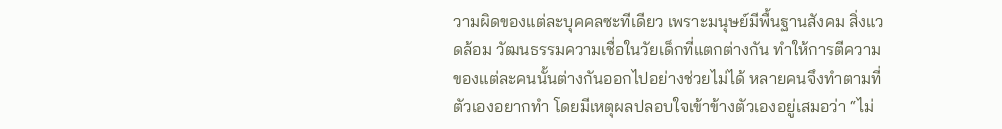วามผิดของแต่ละบุคคลซะทีเดียว เพราะมนุษย์มีพื้นฐานสังคม สิ่งแวดล้อม วัฒนธรรมความเชื่อในวัยเด็กที่แตกต่างกัน ทำให้การตีความของแต่ละคนนั้นต่างกันออกไปอย่างช่วยไม่ได้ หลายคนจึงทำตามที่ตัวเองอยากทำ โดยมีเหตุผลปลอบใจเข้าข้างตัวเองอยู่เสมอว่า “ไม่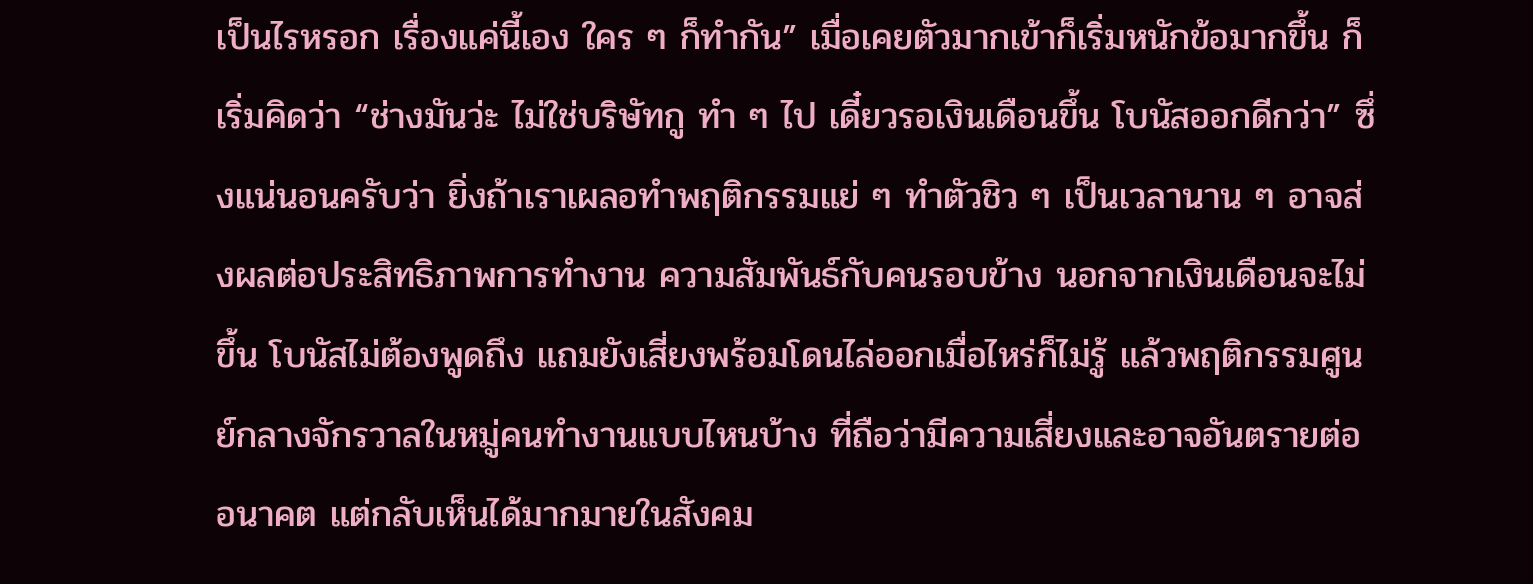เป็นไรหรอก เรื่องแค่นี้เอง ใคร ๆ ก็ทำกัน” เมื่อเคยตัวมากเข้าก็เริ่มหนักข้อมากขึ้น ก็เริ่มคิดว่า “ช่างมันว่ะ ไม่ใช่บริษัทกู ทำ ๆ ไป เดี๋ยวรอเงินเดือนขึ้น โบนัสออกดีกว่า” ซึ่งแน่นอนครับว่า ยิ่งถ้าเราเผลอทำพฤติกรรมแย่ ๆ ทำตัวชิว ๆ เป็นเวลานาน ๆ อาจส่งผลต่อประสิทธิภาพการทำงาน ความสัมพันธ์กับคนรอบข้าง นอกจากเงินเดือนจะไม่ขึ้น โบนัสไม่ต้องพูดถึง แถมยังเสี่ยงพร้อมโดนไล่ออกเมื่อไหร่ก็ไม่รู้ แล้วพฤติกรรมศูนย์กลางจักรวาลในหมู่คนทำงานแบบไหนบ้าง ที่ถือว่ามีความเสี่ยงและอาจอันตรายต่ออนาคต แต่กลับเห็นได้มากมายในสังคม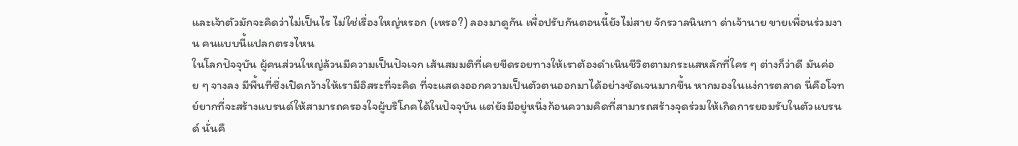และเจ้าตัวมักจะคิดว่าไม่เป็นไร ไม่ใช่เรื่องใหญ่หรอก (เหรอ?) ลองมาดูกัน เพื่อปรับกันตอนนี้ยังไม่สาย จักรวาลนินทา ด่าเจ้านาย ขายเพื่อนร่วมงาน คนแบบนี้แปลกตรงไหน
ในโลกปัจจุบัน ผู้คนส่วนใหญ่ล้วนมีความเป็นปัจเจก เส้นสมมติที่เคยขีดรอยทางให้เราต้องดำเนินชีวิตตามกระแสหลักที่ใคร ๆ ต่างก็ว่าดี มันค่อย ๆ จางลง มีพื้นที่ซึ่งเปิดกว้างให้เรามีอิสระที่จะคิด ที่จะแสดงออกความเป็นตัวตนออกมาได้อย่างชัดเจนมากขึ้น หากมองในแง่การตลาด นี่คือโจทย์ยากที่จะสร้างแบรนด์ให้สามารถครองใจผู้บริโภคได้ในปัจจุบัน แต่ยังมีอยู่หนึ่งก้อนความคิดที่สามารถสร้างจุดร่วมให้เกิดการยอมรับในตัวแบรนด์ นั่นคื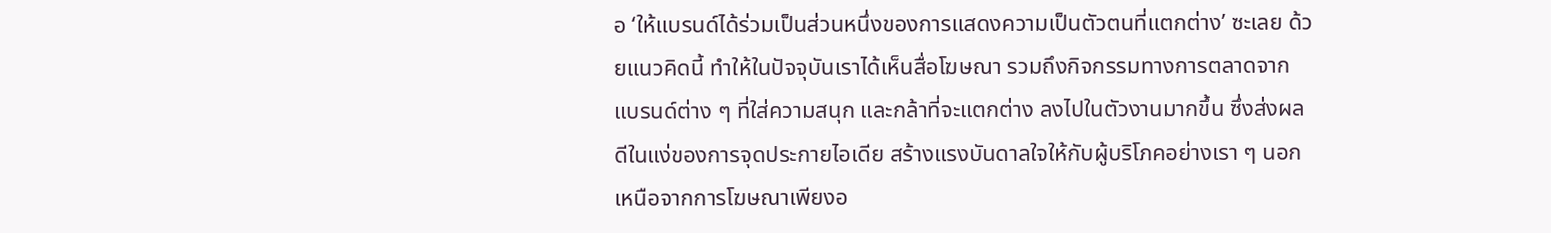อ ‘ให้แบรนด์ได้ร่วมเป็นส่วนหนึ่งของการแสดงความเป็นตัวตนที่แตกต่าง’ ซะเลย ด้วยแนวคิดนี้ ทำให้ในปัจจุบันเราได้เห็นสื่อโฆษณา รวมถึงกิจกรรมทางการตลาดจากแบรนด์ต่าง ๆ ที่ใส่ความสนุก และกล้าที่จะแตกต่าง ลงไปในตัวงานมากขึ้น ซึ่งส่งผลดีในแง่ของการจุดประกายไอเดีย สร้างแรงบันดาลใจให้กับผู้บริโภคอย่างเรา ๆ นอกเหนือจากการโฆษณาเพียงอ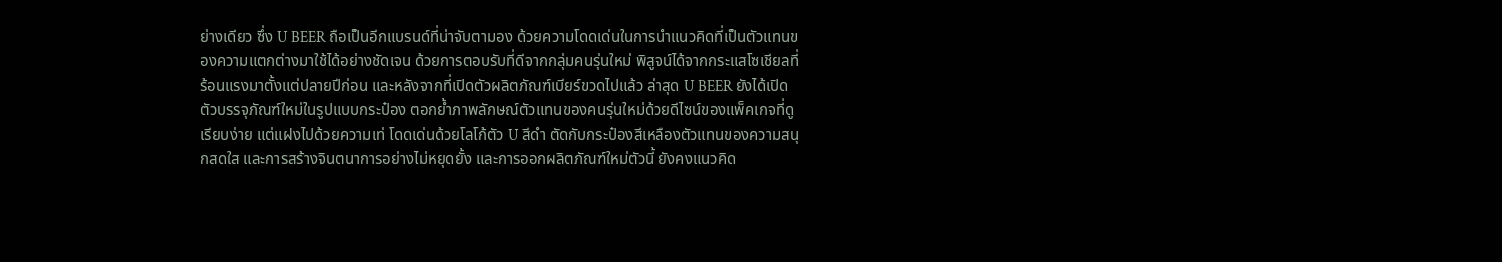ย่างเดียว ซึ่ง U BEER ถือเป็นอีกแบรนด์ที่น่าจับตามอง ด้วยความโดดเด่นในการนำแนวคิดที่เป็นตัวแทนของความแตกต่างมาใช้ได้อย่างชัดเจน ด้วยการตอบรับที่ดีจากกลุ่มคนรุ่นใหม่ พิสูจน์ได้จากกระแสโซเชียลที่ร้อนแรงมาตั้งแต่ปลายปีก่อน และหลังจากที่เปิดตัวผลิตภัณฑ์เบียร์ขวดไปแล้ว ล่าสุด U BEER ยังได้เปิดตัวบรรจุภัณฑ์ใหม่ในรูปแบบกระป๋อง ตอกย้ำภาพลักษณ์ตัวแทนของคนรุ่นใหม่ด้วยดีไซน์ของแพ็คเกจที่ดูเรียบง่าย แต่แฝงไปด้วยความเท่ โดดเด่นด้วยโลโก้ตัว U สีดำ ตัดกับกระป๋องสีเหลืองตัวแทนของความสนุกสดใส และการสร้างจินตนาการอย่างไม่หยุดยั้ง และการออกผลิตภัณฑ์ใหม่ตัวนี้ ยังคงแนวคิด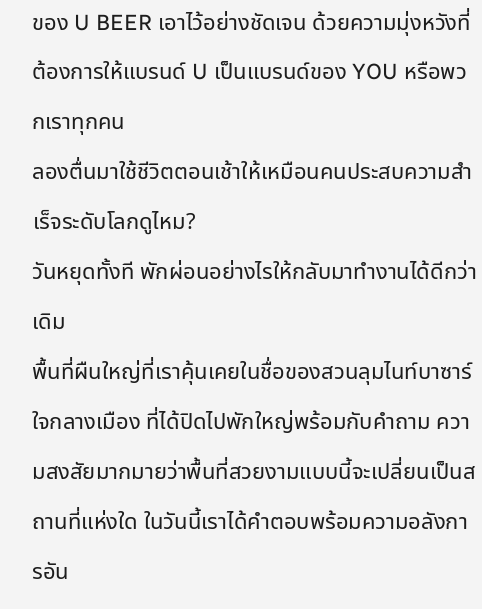ของ U BEER เอาไว้อย่างชัดเจน ด้วยความมุ่งหวังที่ต้องการให้แบรนด์ U เป็นแบรนด์ของ YOU หรือพวกเราทุกคน
ลองตื่นมาใช้ชีวิตตอนเช้าให้เหมือนคนประสบความสำเร็จระดับโลกดูไหม?
วันหยุดทั้งที พักผ่อนอย่างไรให้กลับมาทำงานได้ดีกว่าเดิม
พื้นที่ผืนใหญ่ที่เราคุ้นเคยในชื่อของสวนลุมไนท์บาซาร์ใจกลางเมือง ที่ได้ปิดไปพักใหญ่พร้อมกับคำถาม ความสงสัยมากมายว่าพื้นที่สวยงามแบบนี้จะเปลี่ยนเป็นสถานที่แห่งใด ในวันนี้เราได้คำตอบพร้อมความอลังการอัน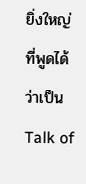ยิ่งใหญ่ที่พูดได้ว่าเป็น Talk of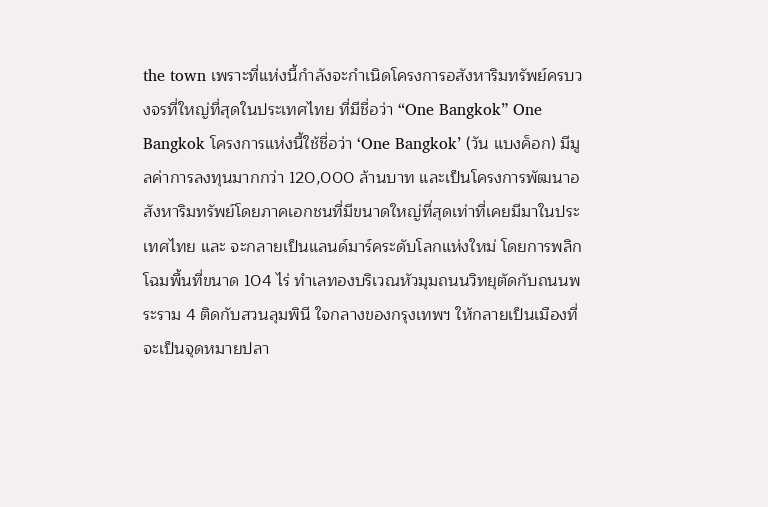the town เพราะที่แห่งนี้กำลังจะกำเนิดโครงการอสังหาริมทรัพย์ครบวงจรที่ใหญ่ที่สุดในประเทศไทย ที่มีชื่อว่า “One Bangkok” One Bangkok โครงการแห่งนี้ใช้ชื่อว่า ‘One Bangkok’ (วัน แบงค็อก) มีมูลค่าการลงทุนมากกว่า 120,000 ล้านบาท และเป็นโครงการพัฒนาอสังหาริมทรัพย์โดยภาคเอกชนที่มีขนาดใหญ่ที่สุดเท่าที่เคยมีมาในประเทศไทย และ จะกลายเป็นแลนด์มาร์คระดับโลกแห่งใหม่ โดยการพลิกโฉมพื้นที่ขนาด 104 ไร่ ทำเลทองบริเวณหัวมุมถนนวิทยุตัดกับถนนพระราม 4 ติดกับสวนลุมพินี ใจกลางของกรุงเทพฯ ให้กลายเป็นเมืองที่จะเป็นจุดหมายปลา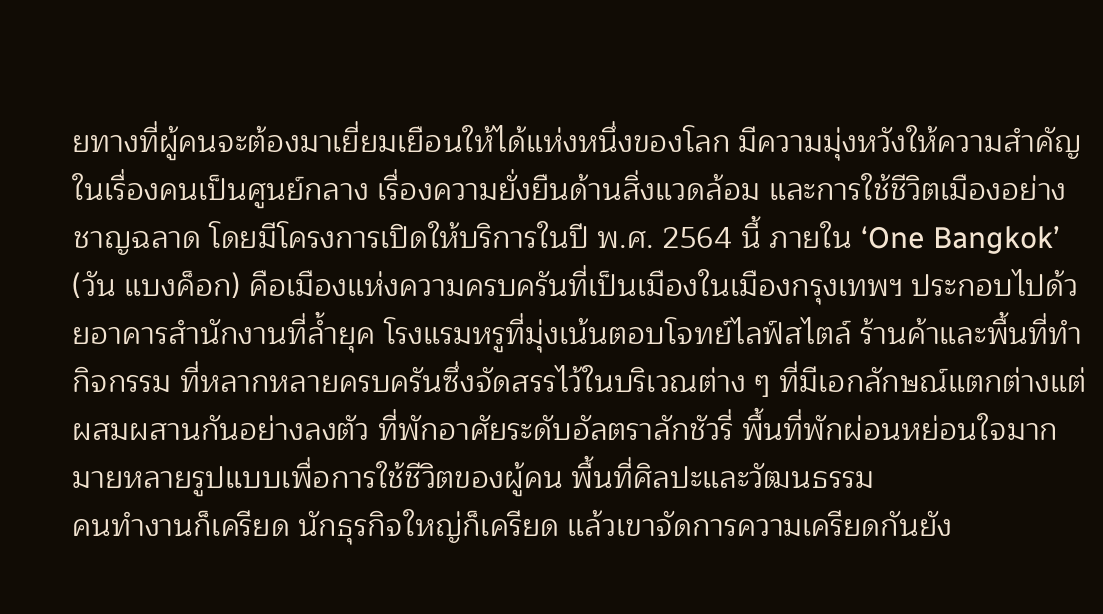ยทางที่ผู้คนจะต้องมาเยี่ยมเยือนให้ได้แห่งหนึ่งของโลก มีความมุ่งหวังให้ความสำคัญในเรื่องคนเป็นศูนย์กลาง เรื่องความยั่งยืนด้านสิ่งแวดล้อม และการใช้ชีวิตเมืองอย่างชาญฉลาด โดยมีโครงการเปิดให้บริการในปี พ.ศ. 2564 นี้ ภายใน ‘One Bangkok’ (วัน แบงค็อก) คือเมืองแห่งความครบครันที่เป็นเมืองในเมืองกรุงเทพฯ ประกอบไปด้วยอาคารสำนักงานที่ล้ำยุค โรงแรมหรูที่มุ่งเน้นตอบโจทย์ไลฟ์สไตล์ ร้านค้าและพื้นที่ทำกิจกรรม ที่หลากหลายครบครันซึ่งจัดสรรไว้ในบริเวณต่าง ๆ ที่มีเอกลักษณ์แตกต่างแต่ผสมผสานกันอย่างลงตัว ที่พักอาศัยระดับอัลตราลักชัวรี่ พื้นที่พักผ่อนหย่อนใจมากมายหลายรูปแบบเพื่อการใช้ชีวิตของผู้คน พื้นที่ศิลปะและวัฒนธรรม
คนทำงานก็เครียด นักธุรกิจใหญ่ก็เครียด แล้วเขาจัดการความเครียดกันยัง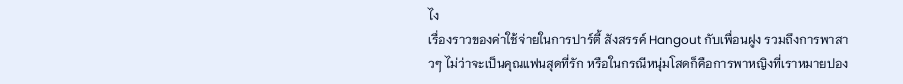ไง
เรื่องราวของค่าใช้จ่ายในการปาร์ตี้ สังสรรค์ Hangout กับเพื่อนฝูง รวมถึงการพาสาวๆ ไม่ว่าจะเป็นคุณแฟนสุดที่รัก หรือในกรณีหนุ่มโสดก็คือการพาหญิงที่เราหมายปอง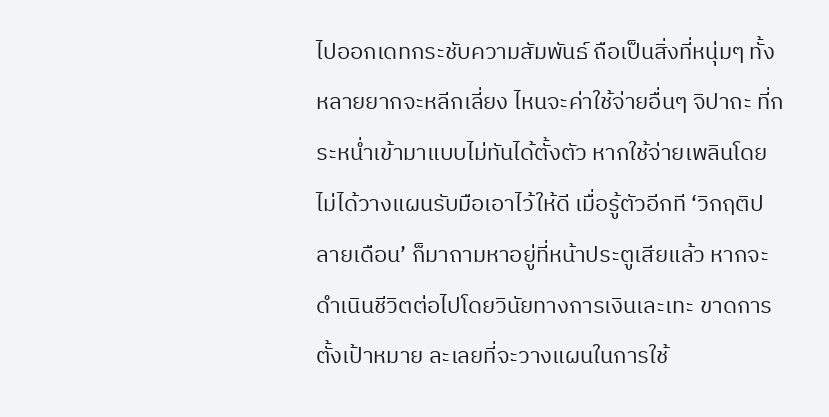ไปออกเดทกระชับความสัมพันธ์ ถือเป็นสิ่งที่หนุ่มๆ ทั้งหลายยากจะหลีกเลี่ยง ไหนจะค่าใช้จ่ายอื่นๆ จิปาถะ ที่กระหน่ำเข้ามาแบบไม่ทันได้ตั้งตัว หากใช้จ่ายเพลินโดยไม่ได้วางแผนรับมือเอาไว้ให้ดี เมื่อรู้ตัวอีกที ‘วิกฤติปลายเดือน’ ก็มาถามหาอยู่ที่หน้าประตูเสียแล้ว หากจะดำเนินชีวิตต่อไปโดยวินัยทางการเงินเละเทะ ขาดการตั้งเป้าหมาย ละเลยที่จะวางแผนในการใช้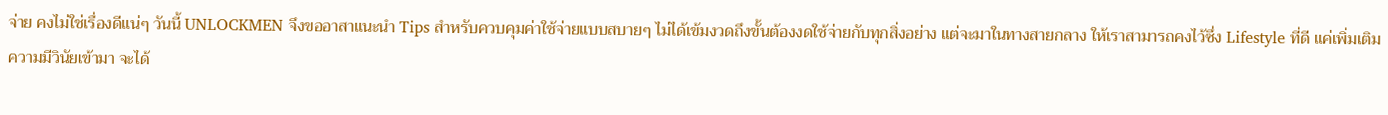จ่าย คงไม่ใช่เรื่องดีแน่ๆ วันนี้ UNLOCKMEN จึงขออาสาแนะนำ Tips สำหรับควบคุมค่าใช้จ่ายแบบสบายๆ ไม่ได้เข้มงวดถึงขั้นต้องงดใช้จ่ายกับทุกสิ่งอย่าง แต่จะมาในทางสายกลาง ให้เราสามารถคงไว้ซึ่ง Lifestyle ที่ดี แค่เพิ่มเติมความมีวินัยเข้ามา จะได้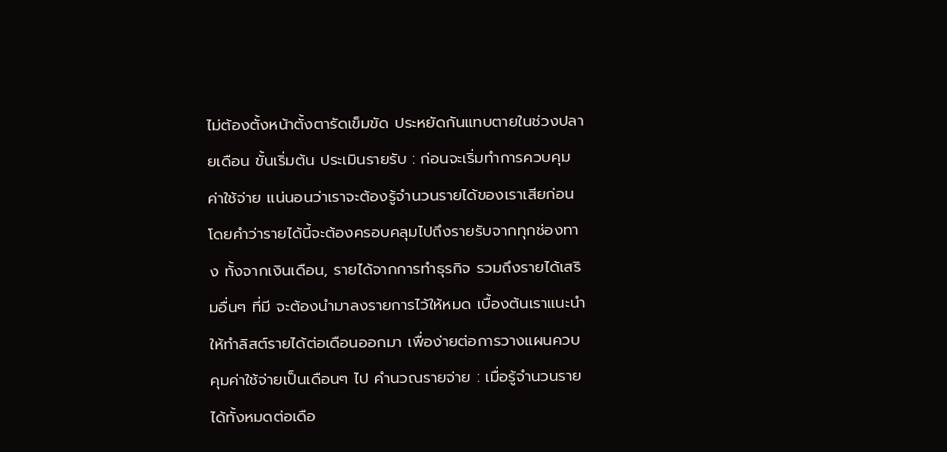ไม่ต้องตั้งหน้าตั้งตารัดเข็มขัด ประหยัดกันแทบตายในช่วงปลายเดือน ขั้นเริ่มต้น ประเมินรายรับ : ก่อนจะเริ่มทำการควบคุมค่าใช้จ่าย แน่นอนว่าเราจะต้องรู้จำนวนรายได้ของเราเสียก่อน โดยคำว่ารายได้นี้จะต้องครอบคลุมไปถึงรายรับจากทุกช่องทาง ทั้งจากเงินเดือน, รายได้จากการทำธุรกิจ รวมถึงรายได้เสริมอื่นๆ ที่มี จะต้องนำมาลงรายการไว้ให้หมด เบื้องต้นเราแนะนำให้ทำลิสต์รายได้ต่อเดือนออกมา เพื่อง่ายต่อการวางแผนควบคุมค่าใช้จ่ายเป็นเดือนๆ ไป คำนวณรายจ่าย : เมื่อรู้จำนวนรายได้ทั้งหมดต่อเดือ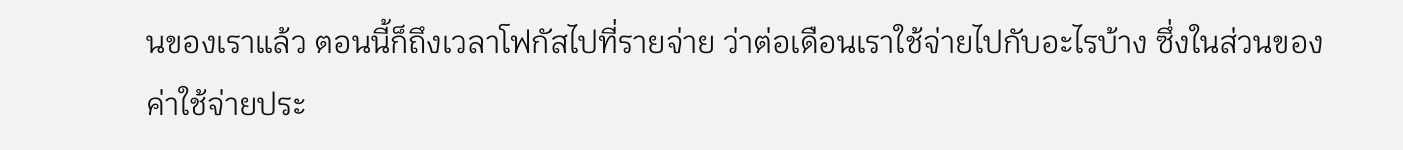นของเราแล้ว ตอนนี้ก็ถึงเวลาโฟกัสไปที่รายจ่าย ว่าต่อเดือนเราใช้จ่ายไปกับอะไรบ้าง ซึ่งในส่วนของค่าใช้จ่ายประ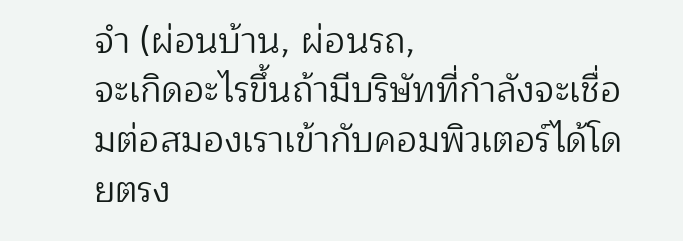จำ (ผ่อนบ้าน, ผ่อนรถ,
จะเกิดอะไรขึ้นถ้ามีบริษัทที่กำลังจะเชื่อมต่อสมองเราเข้ากับคอมพิวเตอร์ได้โดยตรง